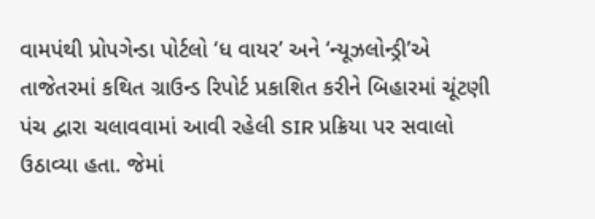વામપંથી પ્રોપગેન્ડા પોર્ટલો ‘ધ વાયર’ અને ‘ન્યૂઝલોન્ડ્રી’એ તાજેતરમાં કથિત ગ્રાઉન્ડ રિપોર્ટ પ્રકાશિત કરીને બિહારમાં ચૂંટણી પંચ દ્વારા ચલાવવામાં આવી રહેલી SIR પ્રક્રિયા પર સવાલો ઉઠાવ્યા હતા. જેમાં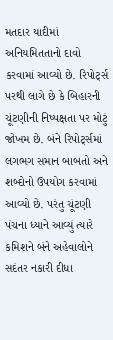મતદાર યાદીમાં અનિયમિતતાનો દાવો કરવામાં આવ્યો છે. રિપોર્ટ્સ પરથી લાગે છે કે બિહારની ચૂંટણીની નિષ્પક્ષતા પર મોટું જોખમ છે. બંને રિપોર્ટ્સમાં લગભગ સમાન બાબતો અને શબ્દોનો ઉપયોગ કરવામાં આવ્યો છે. પરંતુ ચૂંટણી પંચના ધ્યાને આવ્યું ત્યારે કમિશને બંને અહેવાલોને સદંતર નકારી દીધા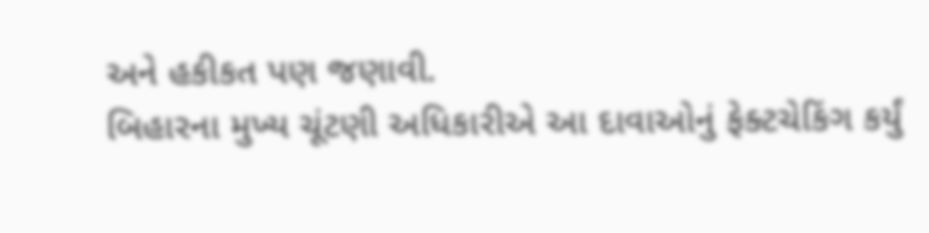અને હકીકત પણ જણાવી.
બિહારના મુખ્ય ચૂંટણી અધિકારીએ આ દાવાઓનું ફેક્ટચેકિંગ કર્યું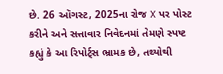છે. 26 ઑગસ્ટ, 2025ના રોજ X પર પોસ્ટ કરીને અને સત્તાવાર નિવેદનમાં તેમણે સ્પષ્ટ કહ્યું કે આ રિપોર્ટ્સ ભ્રામક છે, તથ્યોથી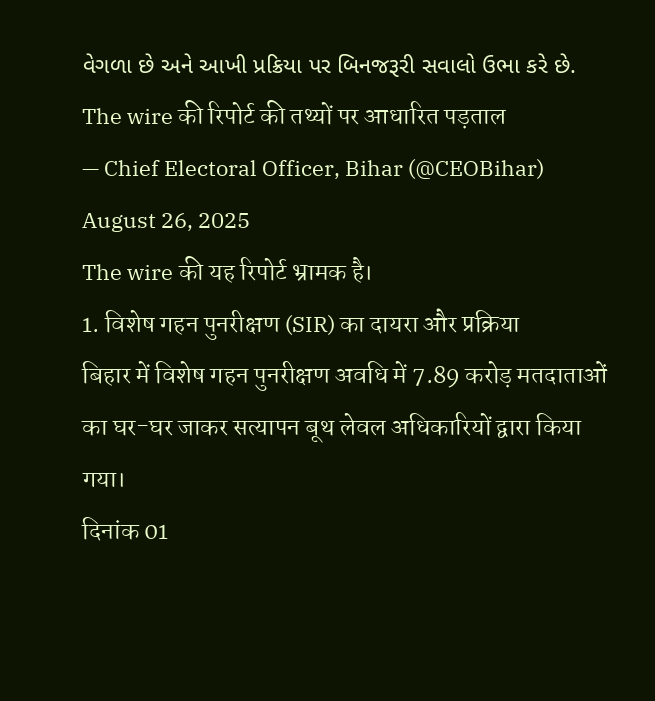વેગળા છે અને આખી પ્રક્રિયા પર બિનજરૂરી સવાલો ઉભા કરે છે.
The wire की रिपोर्ट की तथ्यों पर आधारित पड़ताल
— Chief Electoral Officer, Bihar (@CEOBihar) August 26, 2025
The wire की यह रिपोर्ट भ्रामक है।
1. विशेष गहन पुनरीक्षण (SIR) का दायरा और प्रक्रिया
बिहार में विशेष गहन पुनरीक्षण अवधि में 7.89 करोड़ मतदाताओं का घर-घर जाकर सत्यापन बूथ लेवल अधिकारियों द्वारा किया गया।
दिनांक 01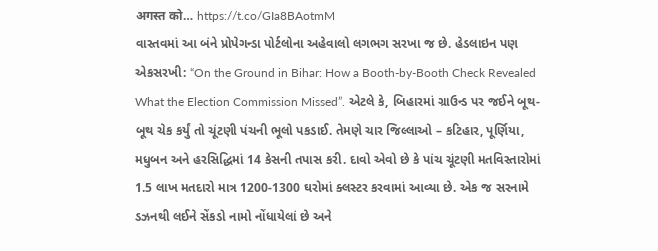अगस्त को… https://t.co/GIa8BAotmM
વાસ્તવમાં આ બંને પ્રોપેગન્ડા પોર્ટલોના અહેવાલો લગભગ સરખા જ છે. હેડલાઇન પણ એકસરખી: “On the Ground in Bihar: How a Booth-by-Booth Check Revealed What the Election Commission Missed”. એટલે કે, બિહારમાં ગ્રાઉન્ડ પર જઈને બૂથ-બૂથ ચેક કર્યું તો ચૂંટણી પંચની ભૂલો પકડાઈ. તેમણે ચાર જિલ્લાઓ – કટિહાર, પૂર્ણિયા, મધુબન અને હરસિદ્ધિમાં 14 કેસની તપાસ કરી. દાવો એવો છે કે પાંચ ચૂંટણી મતવિસ્તારોમાં 1.5 લાખ મતદારો માત્ર 1200-1300 ઘરોમાં ક્લસ્ટર કરવામાં આવ્યા છે. એક જ સરનામે ડઝનથી લઈને સેંકડો નામો નોંધાયેલાં છે અને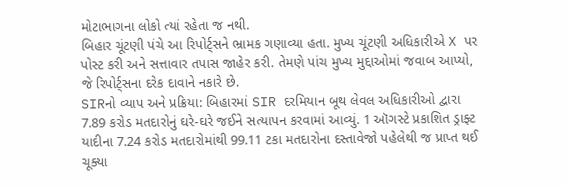મોટાભાગના લોકો ત્યાં રહેતા જ નથી.
બિહાર ચૂંટણી પંચે આ રિપોર્ટ્સને ભ્રામક ગણાવ્યા હતા. મુખ્ય ચૂંટણી અધિકારીએ X પર પોસ્ટ કરી અને સત્તાવાર તપાસ જાહેર કરી. તેમણે પાંચ મુખ્ય મુદ્દાઓમાં જવાબ આપ્યો, જે રિપોર્ટ્સના દરેક દાવાને નકારે છે.
SIRનો વ્યાપ અને પ્રક્રિયા: બિહારમાં SIR દરમિયાન બૂથ લેવલ અધિકારીઓ દ્વારા 7.89 કરોડ મતદારોનું ઘરે-ઘરે જઈને સત્યાપન કરવામાં આવ્યું. 1 ઑગસ્ટે પ્રકાશિત ડ્રાફ્ટ યાદીના 7.24 કરોડ મતદારોમાંથી 99.11 ટકા મતદારોના દસ્તાવેજો પહેલેથી જ પ્રાપ્ત થઈ ચૂક્યા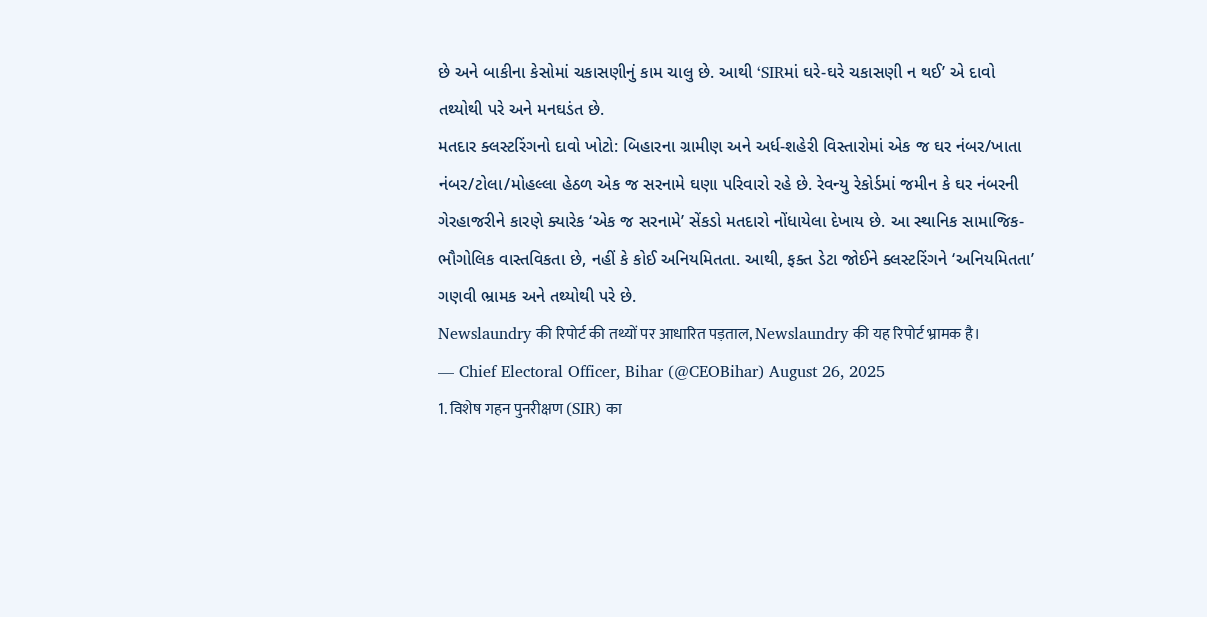છે અને બાકીના કેસોમાં ચકાસણીનું કામ ચાલુ છે. આથી ‘SIRમાં ઘરે-ઘરે ચકાસણી ન થઈ’ એ દાવો તથ્યોથી પરે અને મનઘડંત છે.
મતદાર ક્લસ્ટરિંગનો દાવો ખોટો: બિહારના ગ્રામીણ અને અર્ધ-શહેરી વિસ્તારોમાં એક જ ઘર નંબર/ખાતા નંબર/ટોલા/મોહલ્લા હેઠળ એક જ સરનામે ઘણા પરિવારો રહે છે. રેવન્યુ રેકોર્ડમાં જમીન કે ઘર નંબરની ગેરહાજરીને કારણે ક્યારેક ‘એક જ સરનામે’ સેંકડો મતદારો નોંધાયેલા દેખાય છે. આ સ્થાનિક સામાજિક-ભૌગોલિક વાસ્તવિકતા છે, નહીં કે કોઈ અનિયમિતતા. આથી, ફક્ત ડેટા જોઈને ક્લસ્ટરિંગને ‘અનિયમિતતા’ ગણવી ભ્રામક અને તથ્યોથી પરે છે.
Newslaundry की रिपोर्ट की तथ्यों पर आधारित पड़ताल, Newslaundry की यह रिपोर्ट भ्रामक है।
— Chief Electoral Officer, Bihar (@CEOBihar) August 26, 2025
1. विशेष गहन पुनरीक्षण (SIR) का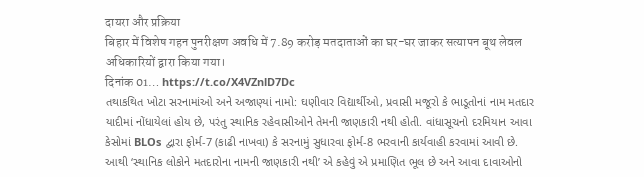दायरा और प्रक्रिया
बिहार में विशेष गहन पुनरीक्षण अवधि में 7.89 करोड़ मतदाताओं का घर-घर जाकर सत्यापन बूथ लेवल अधिकारियों द्वारा किया गया।
दिनांक 01… https://t.co/X4VZnlD7Dc
તથાકથિત ખોટા સરનામાંઓ અને અજાણ્યાં નામો: ઘણીવાર વિદ્યાર્થીઓ, પ્રવાસી મજૂરો કે ભાડૂતોનાં નામ મતદાર યાદીમાં નોંધાયેલાં હોય છે, પરંતુ સ્થાનિક રહેવાસીઓને તેમની જાણકારી નથી હોતી. વાંધાસૂચનો દરમિયાન આવા કેસોમાં BLOs દ્વારા ફોર્મ-7 (કાઢી નાખવા) કે સરનામું સુધારવા ફોર્મ-8 ભરવાની કાર્યવાહી કરવામાં આવી છે. આથી ‘સ્થાનિક લોકોને મતદારોના નામની જાણકારી નથી’ એ કહેવું એ પ્રમાણિત ભૂલ છે અને આવા દાવાઓનો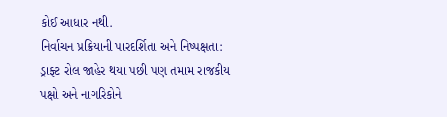કોઈ આધાર નથી.
નિર્વાચન પ્રક્રિયાની પારદર્શિતા અને નિષ્પક્ષતા: ડ્રાફ્ટ રોલ જાહેર થયા પછી પણ તમામ રાજકીય પક્ષો અને નાગરિકોને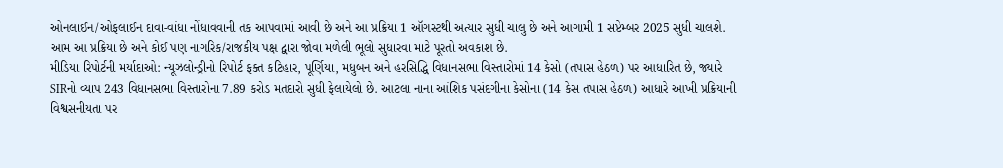ઓનલાઈન/ઓફલાઈન દાવા-વાંધા નોંધાવવાની તક આપવામાં આવી છે અને આ પ્રક્રિયા 1 ઑગસ્ટથી અત્યાર સુધી ચાલુ છે અને આગામી 1 સપ્ટેમ્બર 2025 સુધી ચાલશે. આમ આ પ્રક્રિયા છે અને કોઈ પણ નાગરિક/રાજકીય પક્ષ દ્વારા જોવા મળેલી ભૂલો સુધારવા માટે પૂરતો અવકાશ છે.
મીડિયા રિપોર્ટની મર્યાદાઓ: ન્યૂઝલોન્ડ્રીનો રિપોર્ટ ફક્ત કટિહાર, પૂર્ણિયા, મધુબન અને હરસિદ્ધિ વિધાનસભા વિસ્તારોમાં 14 કેસો (તપાસ હેઠળ) પર આધારિત છે, જ્યારે SIRનો વ્યાપ 243 વિધાનસભા વિસ્તારોના 7.89 કરોડ મતદારો સુધી ફેલાયેલો છે. આટલા નાના આંશિક પસંદગીના કેસોના (14 કેસ તપાસ હેઠળ) આધારે આખી પ્રક્રિયાની વિશ્વસનીયતા પર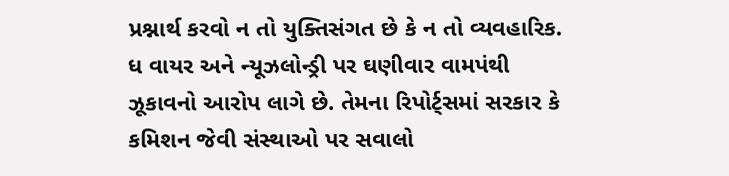પ્રશ્નાર્થ કરવો ન તો યુક્તિસંગત છે કે ન તો વ્યવહારિક.
ધ વાયર અને ન્યૂઝલોન્ડ્રી પર ઘણીવાર વામપંથી ઝૂકાવનો આરોપ લાગે છે. તેમના રિપોર્ટ્સમાં સરકાર કે કમિશન જેવી સંસ્થાઓ પર સવાલો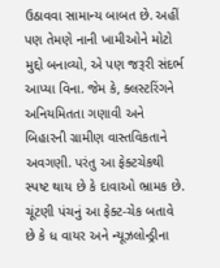ઉઠાવવા સામાન્ય બાબત છે. અહીં પણ તેમણે નાની ખામીઓને મોટો મુદ્દો બનાવ્યો, એ પણ જરૂરી સંદર્ભ આપ્યા વિના. જેમ કે, ક્લસ્ટરિંગને અનિયમિતતા ગણાવી અને બિહારની ગ્રામીણ વાસ્તવિકતાને અવગણી. પરંતુ આ ફેક્ટચેકથી સ્પષ્ટ થાય છે કે દાવાઓ ભ્રામક છે.
ચૂંટણી પંચનું આ ફેક્ટ-ચેક બતાવે છે કે ધ વાયર અને ન્યૂઝલોન્ડ્રીના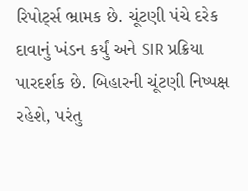રિપોર્ટ્સ ભ્રામક છે. ચૂંટણી પંચે દરેક દાવાનું ખંડન કર્યું અને SIR પ્રક્રિયા પારદર્શક છે. બિહારની ચૂંટણી નિષ્પક્ષ રહેશે, પરંતુ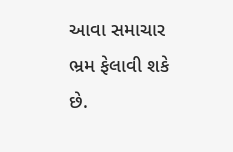આવા સમાચાર ભ્રમ ફેલાવી શકે છે.